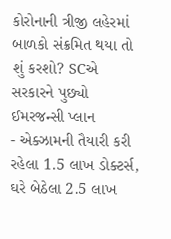કોરોનાની ત્રીજી લહેરમાં બાળકો સંક્રમિત થયા તો શું કરશો? SCએ સરકારને પુછ્યો ઈમરજન્સી પ્લાન
- એક્ઝામની તૈયારી કરી રહેલા 1.5 લાખ ડોક્ટર્સ, ઘરે બેઠેલા 2.5 લાખ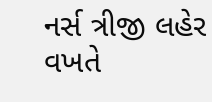નર્સ ત્રીજી લહેર વખતે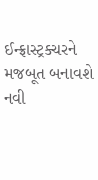ઈન્ફ્રાસ્ટ્રક્ચરને મજબૂત બનાવશે નવી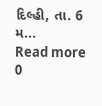દિલ્હી, તા. 6 મ...
Read more
0